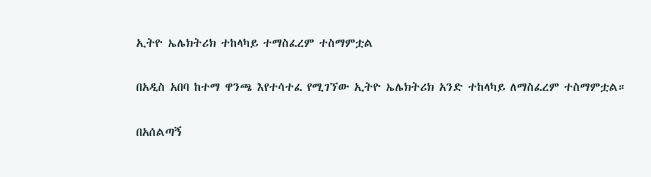ኢትዮ ኤሌክትሪክ ተከላካይ ተማስፈረም ተስማምቷል

በአዲስ አበባ ከተማ ዋንጫ እየተሳተፈ የሚገኘው ኢትዮ ኤሌክትሪክ አንድ ተከላካይ ለማስፈረም ተስማምቷል።

በአሰልጣኝ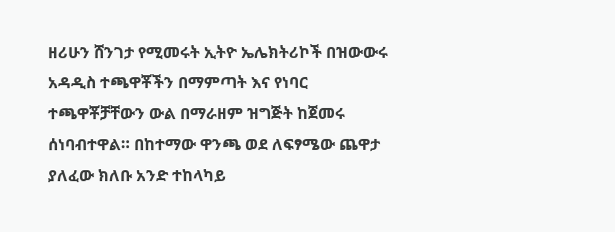ዘሪሁን ሸንገታ የሚመሩት ኢትዮ ኤሌክትሪኮች በዝውውሩ አዳዲስ ተጫዋቾችን በማምጣት እና የነባር ተጫዋቾቻቸውን ውል በማራዘም ዝግጅት ከጀመሩ ሰነባብተዋል። በከተማው ዋንጫ ወደ ለፍፃሜው ጨዋታ ያለፈው ክለቡ አንድ ተከላካይ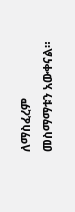ለማስፈረም መስማማቱን አውቀናል።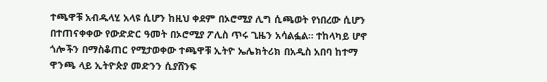ተጫዋቹ አብዱላሂ አላዩ ሲሆን ከዚህ ቀደም በኦሮሚያ ሊግ ሲጫወት የነበረው ሲሆን በተጠናቀቀው የውድድር ዓመት በኦሮሚያ ፖሊስ ጥሩ ጊዜን አሳልፏል። ተከላካይ ሆኖ ጎሎችን በማስቆጠር የሚታወቀው ተጫዋቹ ኢትዮ ኤሌክትሪክ በአዲስ አበባ ከተማ ዋንጫ ላይ ኢትዮጵያ መድንን ሲያሸንፍ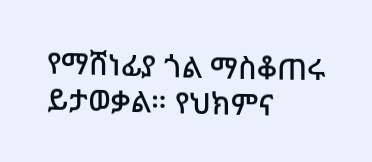የማሸነፊያ ጎል ማስቆጠሩ ይታወቃል። የህክምና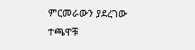ምርመራውን ያደረገው ተጫዋቹ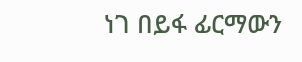ነገ በይፋ ፊርማውን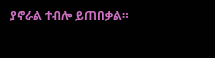ያኖራል ተብሎ ይጠበቃል።